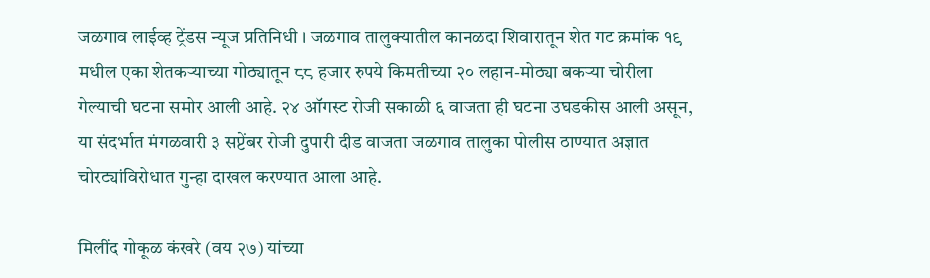जळगाव लाईव्ह ट्रेंडस न्यूज प्रतिनिधी । जळगाव तालुक्यातील कानळदा शिवारातून शेत गट क्रमांक १९ मधील एका शेतकऱ्याच्या गोठ्यातून ८८ हजार रुपये किमतीच्या २० लहान-मोठ्या बकऱ्या चोरीला गेल्याची घटना समोर आली आहे. २४ ऑगस्ट रोजी सकाळी ६ वाजता ही घटना उघडकीस आली असून, या संदर्भात मंगळवारी ३ सप्टेंबर रोजी दुपारी दीड वाजता जळगाव तालुका पोलीस ठाण्यात अज्ञात चोरट्यांविरोधात गुन्हा दाखल करण्यात आला आहे.

मिलींद गोकूळ कंखरे (वय २७) यांच्या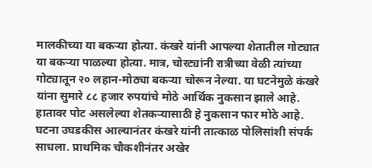मालकीच्या या बकऱ्या होत्या. कंखरे यांनी आपल्या शेतातील गोट्यात या बकऱ्या पाळल्या होत्या. मात्र, चोरट्यांनी रात्रीच्या वेळी त्यांच्या गोट्यातून २० लहान-मोठ्या बकऱ्या चोरून नेल्या. या घटनेमुळे कंखरे यांना सुमारे ८८ हजार रुपयांचे मोठे आर्थिक नुकसान झाले आहे. हातावर पोट असलेल्या शेतकऱ्यासाठी हे नुकसान फार मोठे आहे.
घटना उघडकीस आल्यानंतर कंखरे यांनी तात्काळ पोलिसांशी संपर्क साधला. प्राथमिक चौकशीनंतर अखेर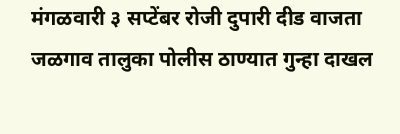मंगळवारी ३ सप्टेंबर रोजी दुपारी दीड वाजता जळगाव तालुका पोलीस ठाण्यात गुन्हा दाखल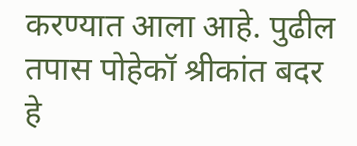करण्यात आला आहे. पुढील तपास पोहेकॉ श्रीकांत बदर हे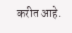करीत आहे.